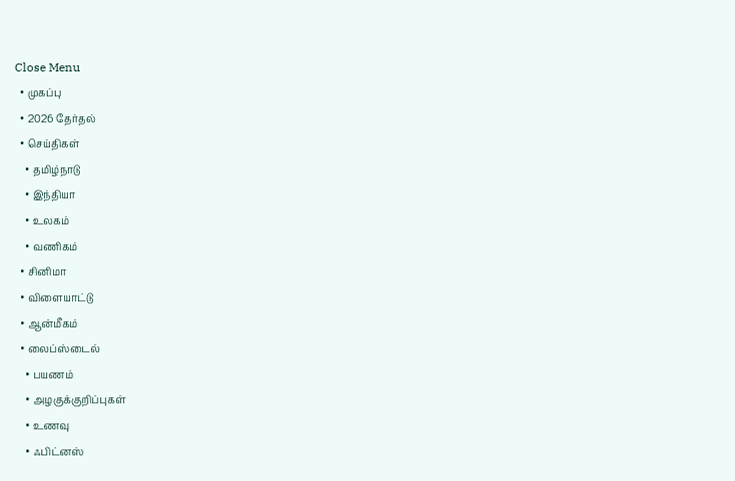Close Menu
  • முகப்பு
  • 2026 தேர்தல்
  • செய்திகள்
    • தமிழ்நாடு
    • இந்தியா
    • உலகம்
    • வணிகம்
  • சினிமா
  • விளையாட்டு
  • ஆன்மீகம்
  • லைப்ஸ்டைல்
    • பயணம்
    • அழகுக்குறிப்புகள்
    • உணவு
    • ஃபிட்னஸ்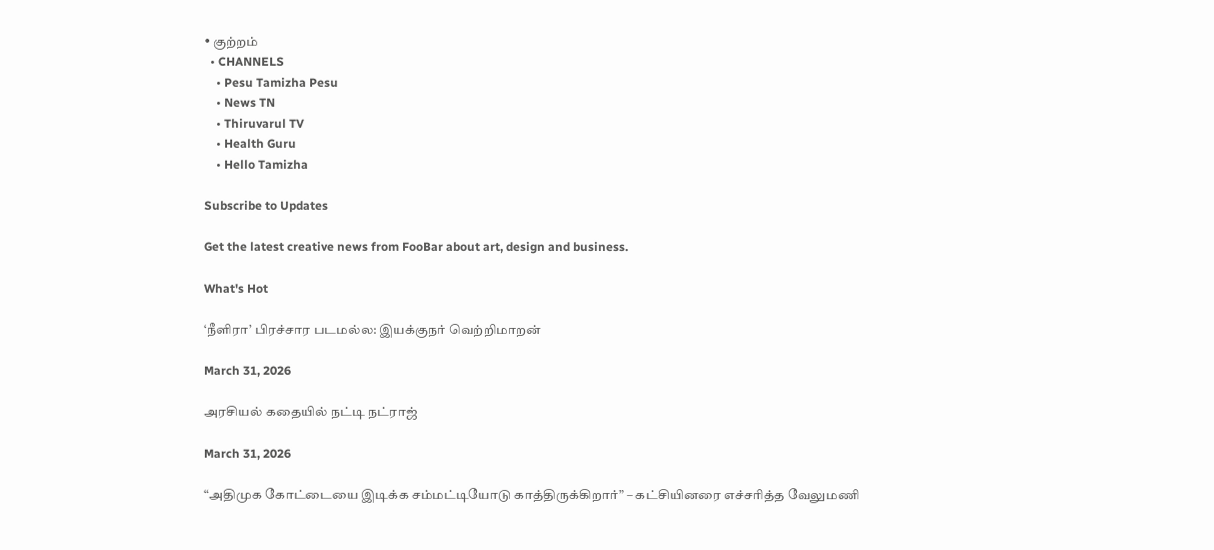• குற்றம்
  • CHANNELS
    • Pesu Tamizha Pesu
    • News TN
    • Thiruvarul TV
    • Health Guru
    • Hello Tamizha

Subscribe to Updates

Get the latest creative news from FooBar about art, design and business.

What's Hot

‘நீளிரா’ பிரச்சார படமல்ல: இயக்குநர் வெற்றிமாறன்

March 31, 2026

அரசியல் கதையில் நட்டி நட்ராஜ்

March 31, 2026

“அதிமுக கோட்டையை இடிக்க சம்மட்டியோடு காத்திருக்கிறார்” – கட்சியினரை எச்சரித்த வேலுமணி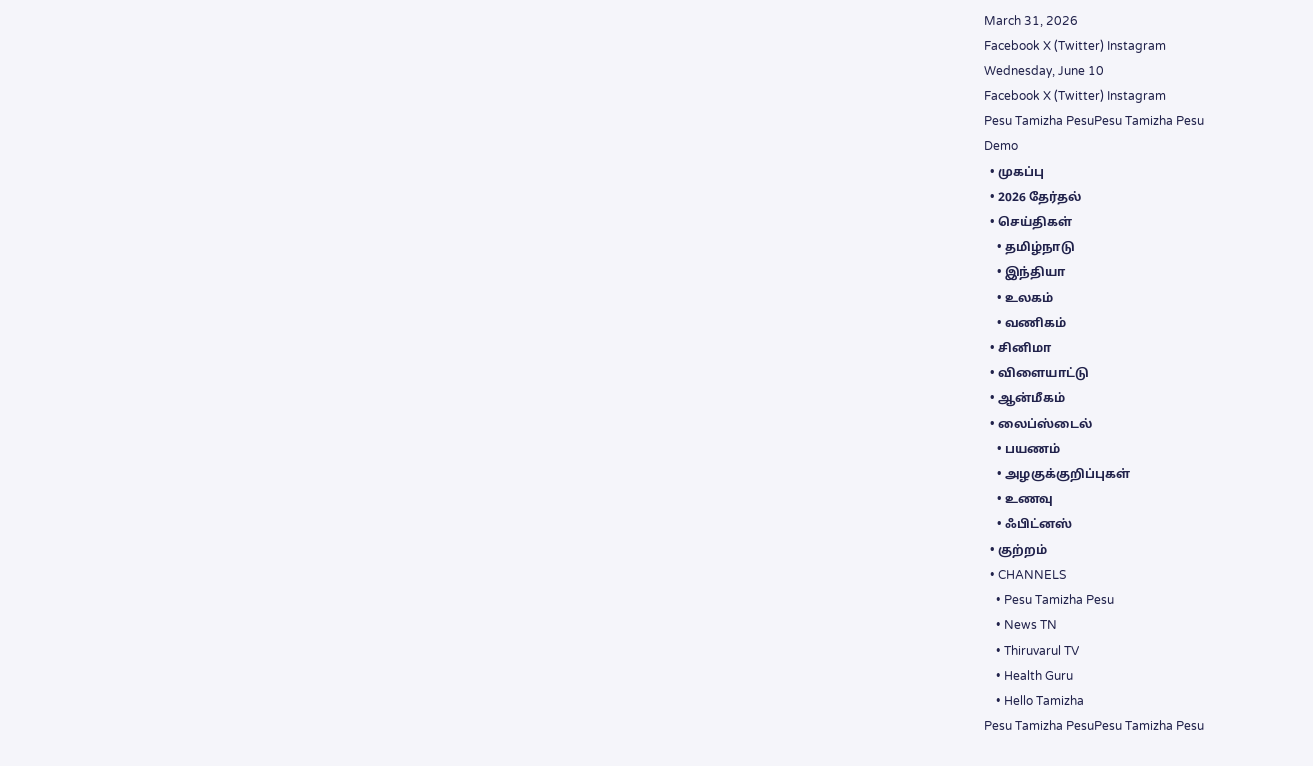March 31, 2026
Facebook X (Twitter) Instagram
Wednesday, June 10
Facebook X (Twitter) Instagram
Pesu Tamizha PesuPesu Tamizha Pesu
Demo
  • முகப்பு
  • 2026 தேர்தல்
  • செய்திகள்
    • தமிழ்நாடு
    • இந்தியா
    • உலகம்
    • வணிகம்
  • சினிமா
  • விளையாட்டு
  • ஆன்மீகம்
  • லைப்ஸ்டைல்
    • பயணம்
    • அழகுக்குறிப்புகள்
    • உணவு
    • ஃபிட்னஸ்
  • குற்றம்
  • CHANNELS
    • Pesu Tamizha Pesu
    • News TN
    • Thiruvarul TV
    • Health Guru
    • Hello Tamizha
Pesu Tamizha PesuPesu Tamizha Pesu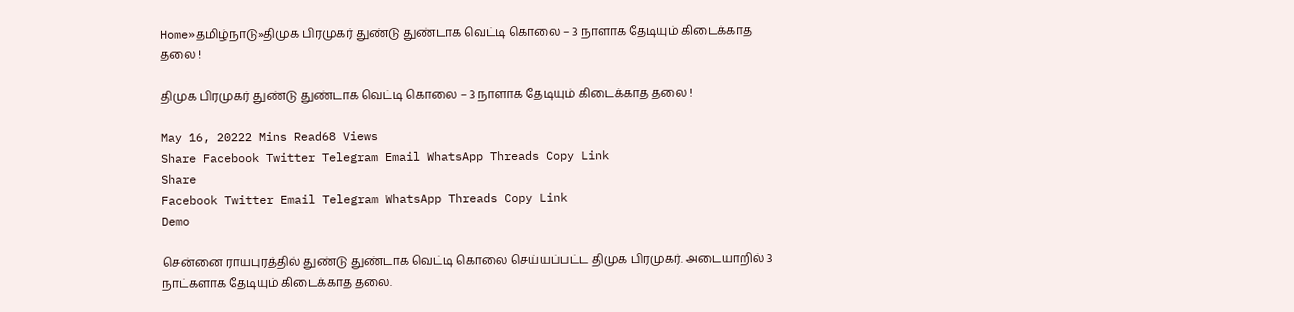Home»தமிழ்நாடு»திமுக பிரமுகர் துண்டு துண்டாக வெட்டி கொலை – 3 நாளாக தேடியும் கிடைக்காத தலை !

திமுக பிரமுகர் துண்டு துண்டாக வெட்டி கொலை – 3 நாளாக தேடியும் கிடைக்காத தலை !

May 16, 20222 Mins Read68 Views
Share Facebook Twitter Telegram Email WhatsApp Threads Copy Link
Share
Facebook Twitter Email Telegram WhatsApp Threads Copy Link
Demo

சென்னை ராயபுரத்தில் துண்டு துண்டாக வெட்டி கொலை செய்யப்பட்ட திமுக பிரமுகர். அடையாறில் 3 நாட்களாக தேடியும் கிடைக்காத தலை.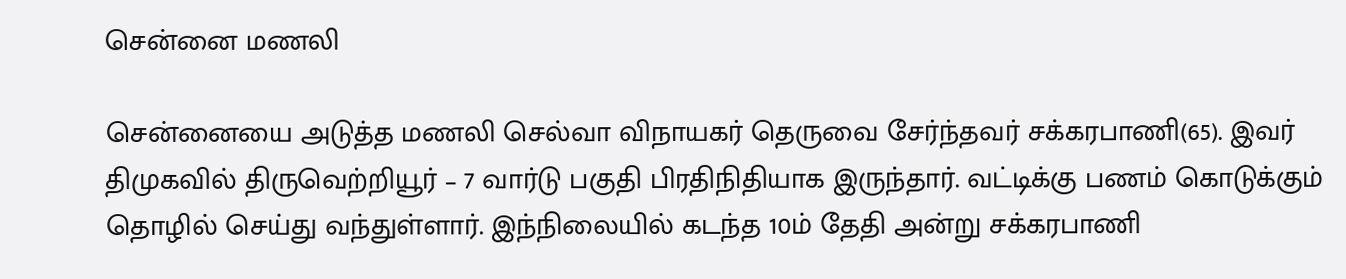சென்னை மணலி

சென்னையை அடுத்த மணலி செல்வா விநாயகர் தெருவை சேர்ந்தவர் சக்கரபாணி(65). இவர் திமுகவில் திருவெற்றியூர் – 7 வார்டு பகுதி பிரதிநிதியாக இருந்தார். வட்டிக்கு பணம் கொடுக்கும் தொழில் செய்து வந்துள்ளார். இந்நிலையில் கடந்த 10ம் தேதி அன்று சக்கரபாணி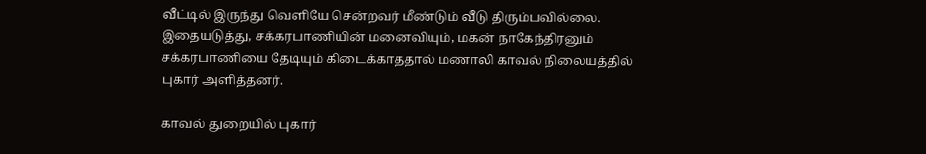வீட்டில் இருந்து வெளியே சென்றவர் மீண்டும் வீடு திரும்பவில்லை. இதையடுத்து, சக்கரபாணியின் மனைவியும், மகன் நாகேந்திரனும் சக்கரபாணியை தேடியும் கிடைக்காததால் மணாலி காவல் நிலையத்தில் புகார் அளித்தனர்.

காவல் துறையில் புகார்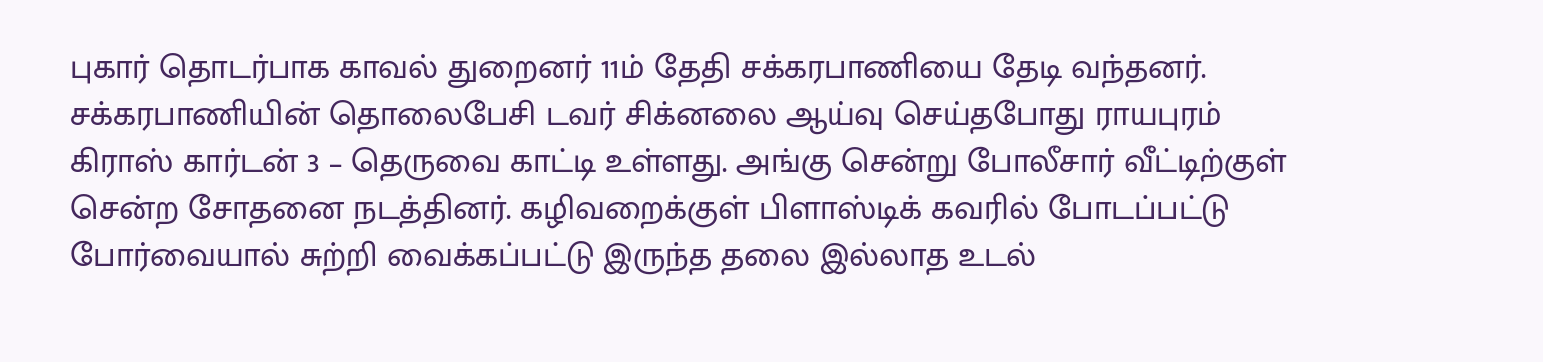புகார் தொடர்பாக காவல் துறைனர் 11ம் தேதி சக்கரபாணியை தேடி வந்தனர். சக்கரபாணியின் தொலைபேசி டவர் சிக்னலை ஆய்வு செய்தபோது ராயபுரம் கிராஸ் கார்டன் 3 – தெருவை காட்டி உள்ளது. அங்கு சென்று போலீசார் வீட்டிற்குள் சென்ற சோதனை நடத்தினர். கழிவறைக்குள் பிளாஸ்டிக் கவரில் போடப்பட்டு போர்வையால் சுற்றி வைக்கப்பட்டு இருந்த தலை இல்லாத உடல்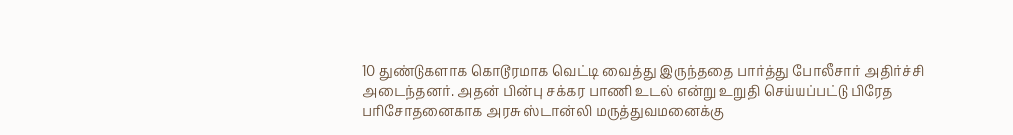10 துண்டுகளாக கொடூரமாக வெட்டி வைத்து இருந்ததை பார்த்து போலீசார் அதிர்ச்சி அடைந்தனர். அதன் பின்பு சக்கர பாணி உடல் என்று உறுதி செய்யப்பட்டு பிரேத பரிசோதனைகாக அரசு ஸ்டான்லி மருத்துவமனைக்கு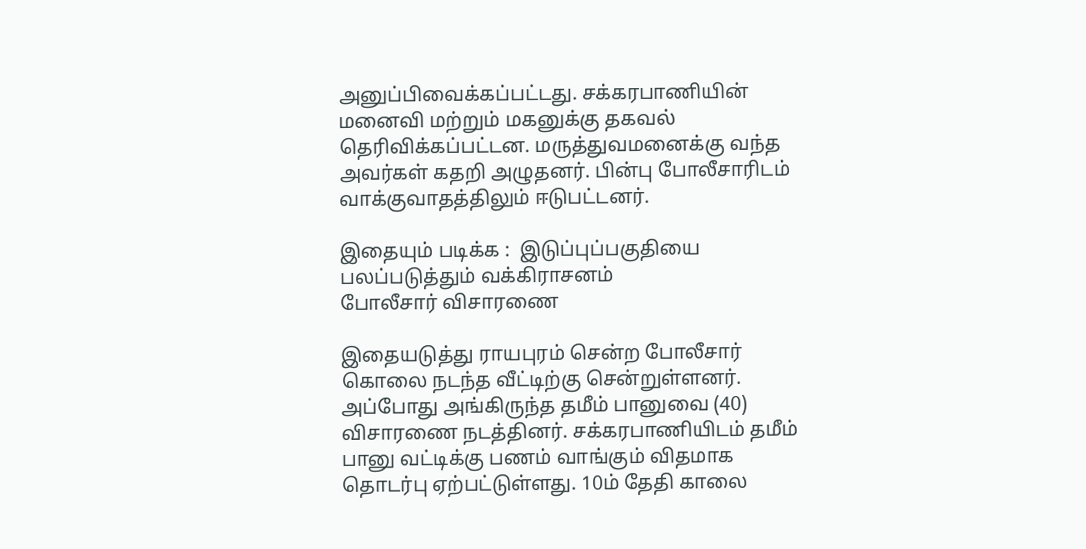அனுப்பிவைக்கப்பட்டது. சக்கரபாணியின் மனைவி மற்றும் மகனுக்கு தகவல் தெரிவிக்கப்பட்டன. மருத்துவமனைக்கு வந்த அவர்கள் கதறி அழுதனர். பின்பு போலீசாரிடம் வாக்குவாதத்திலும் ஈடுபட்டனர்.

இதையும் படிக்க :  இடுப்புப்பகுதியை பலப்படுத்தும் வக்கிராசனம்
போலீசார் விசாரணை

இதையடுத்து ராயபுரம் சென்ற போலீசார் கொலை நடந்த வீட்டிற்கு சென்றுள்ளனர். அப்போது அங்கிருந்த தமீம் பானுவை (40) விசாரணை நடத்தினர். சக்கரபாணியிடம் தமீம் பானு வட்டிக்கு பணம் வாங்கும் விதமாக தொடர்பு ஏற்பட்டுள்ளது. 10ம் தேதி காலை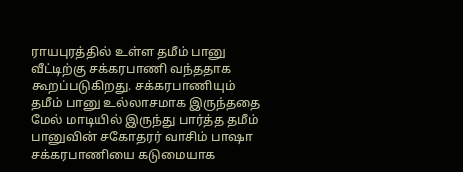ராயபுரத்தில் உள்ள தமீம் பானு வீட்டிற்கு சக்கரபாணி வந்ததாக கூறப்படுகிறது. சக்கரபாணியும் தமீம் பானு உல்லாசமாக இருந்ததை மேல் மாடியில் இருந்து பார்த்த தமீம் பானுவின் சகோதரர் வாசிம் பாஷா சக்கரபாணியை கடுமையாக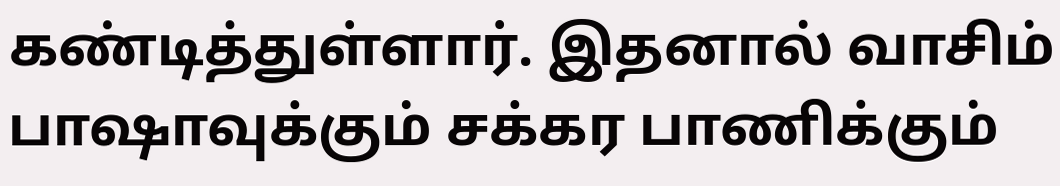கண்டித்துள்ளார். இதனால் வாசிம் பாஷாவுக்கும் சக்கர பாணிக்கும்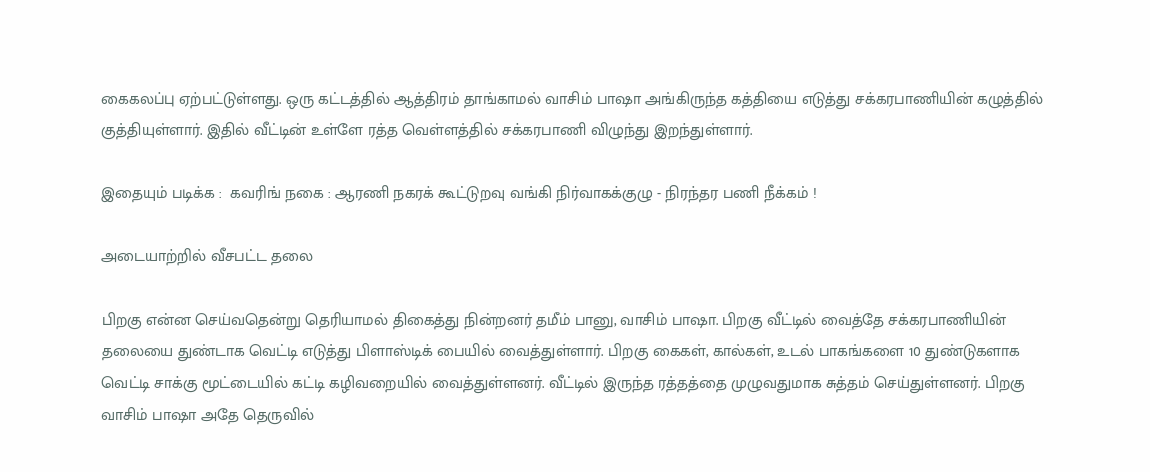கைகலப்பு ஏற்பட்டுள்ளது. ஒரு கட்டத்தில் ஆத்திரம் தாங்காமல் வாசிம் பாஷா அங்கிருந்த கத்தியை எடுத்து சக்கரபாணியின் கழுத்தில் குத்தியுள்ளார். இதில் வீட்டின் உள்ளே ரத்த வெள்ளத்தில் சக்கரபாணி விழுந்து இறந்துள்ளார்.

இதையும் படிக்க :  கவரிங் நகை : ஆரணி நகரக் கூட்டுறவு வங்கி நிர்வாகக்குழு - நிரந்தர பணி நீக்கம் !

அடையாற்றில் வீசபட்ட தலை

பிறகு என்ன செய்வதென்று தெரியாமல் திகைத்து நின்றனர் தமீம் பானு, வாசிம் பாஷா. பிறகு வீட்டில் வைத்தே சக்கரபாணியின் தலையை துண்டாக வெட்டி எடுத்து பிளாஸ்டிக் பையில் வைத்துள்ளார். பிறகு கைகள், கால்கள், உடல் பாகங்களை 10 துண்டுகளாக வெட்டி சாக்கு மூட்டையில் கட்டி கழிவறையில் வைத்துள்ளனர். வீட்டில் இருந்த ரத்தத்தை முழுவதுமாக சுத்தம் செய்துள்ளனர். பிறகு வாசிம் பாஷா அதே தெருவில்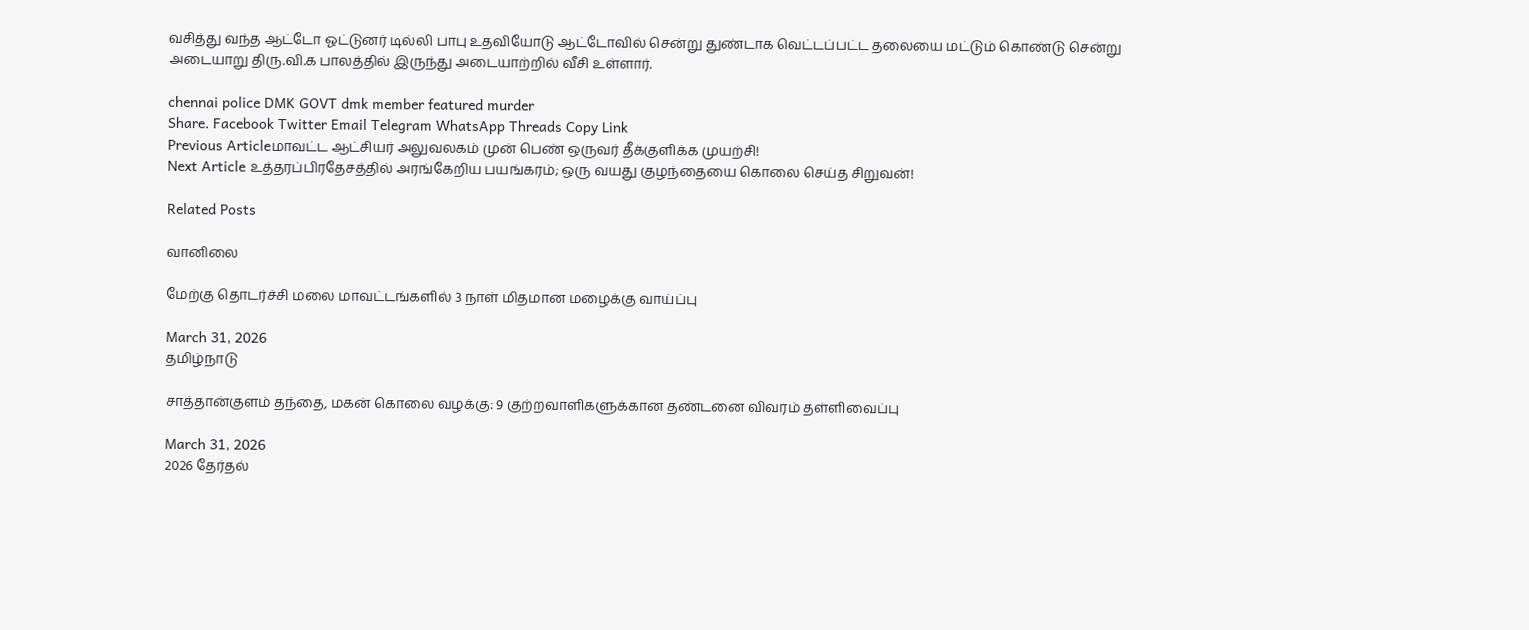வசித்து வந்த ஆட்டோ ஓட்டுனர் டில்லி பாபு உதவியோடு ஆட்டோவில் சென்று துண்டாக வெட்டப்பட்ட தலையை மட்டும் கொண்டு சென்று அடையாறு திரு.வி.க பாலத்தில் இருந்து அடையாற்றில் வீசி உள்ளார்.

chennai police DMK GOVT dmk member featured murder
Share. Facebook Twitter Email Telegram WhatsApp Threads Copy Link
Previous Articleமாவட்ட ஆட்சியர் அலுவலகம் முன் பெண் ஒருவர் தீக்குளிக்க முயற்சி!
Next Article உத்தரப்பிரதேசத்தில் அரங்கேறிய பயங்கரம்; ஒரு வயது குழந்தையை கொலை செய்த சிறுவன்!

Related Posts

வானிலை

மேற்கு தொடர்ச்சி மலை மாவட்டங்களில் 3 நாள் மிதமான மழைக்கு வாய்ப்பு

March 31, 2026
தமிழ்நாடு

சாத்தான்குளம் தந்தை, மகன் கொலை வழக்கு: 9 குற்றவாளிகளுக்கான தண்டனை விவரம் தள்ளிவைப்பு

March 31, 2026
2026 தேர்தல்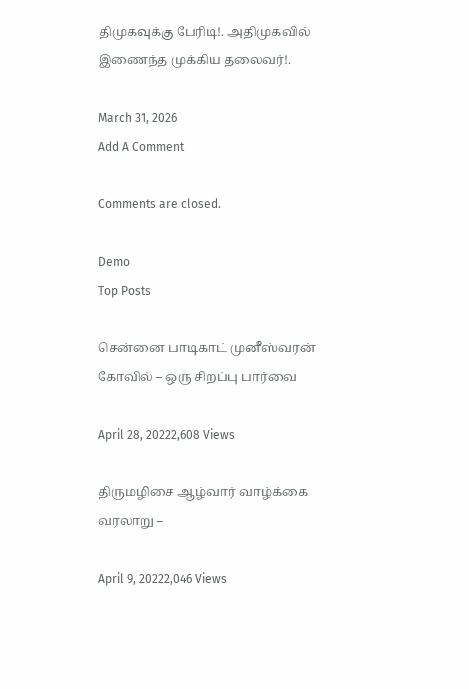திமுகவுக்கு பேரிடி!. அதிமுகவில் இணைந்த முக்கிய தலைவர்!.

March 31, 2026
Add A Comment

Comments are closed.

Demo
Top Posts

சென்னை பாடிகாட் முனீஸ்வரன் கோவில் – ஒரு சிறப்பு பார்வை

April 28, 20222,608 Views

திருமழிசை ஆழ்வார் வாழ்க்கை வரலாறு –

April 9, 20222,046 Views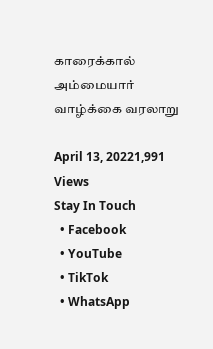காரைக்கால் அம்மையார் வாழ்க்கை வரலாறு

April 13, 20221,991 Views
Stay In Touch
  • Facebook
  • YouTube
  • TikTok
  • WhatsApp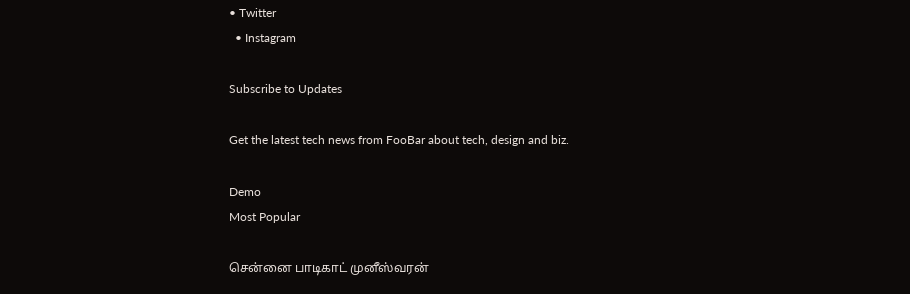• Twitter
  • Instagram

Subscribe to Updates

Get the latest tech news from FooBar about tech, design and biz.

Demo
Most Popular

சென்னை பாடிகாட் முனீஸ்வரன்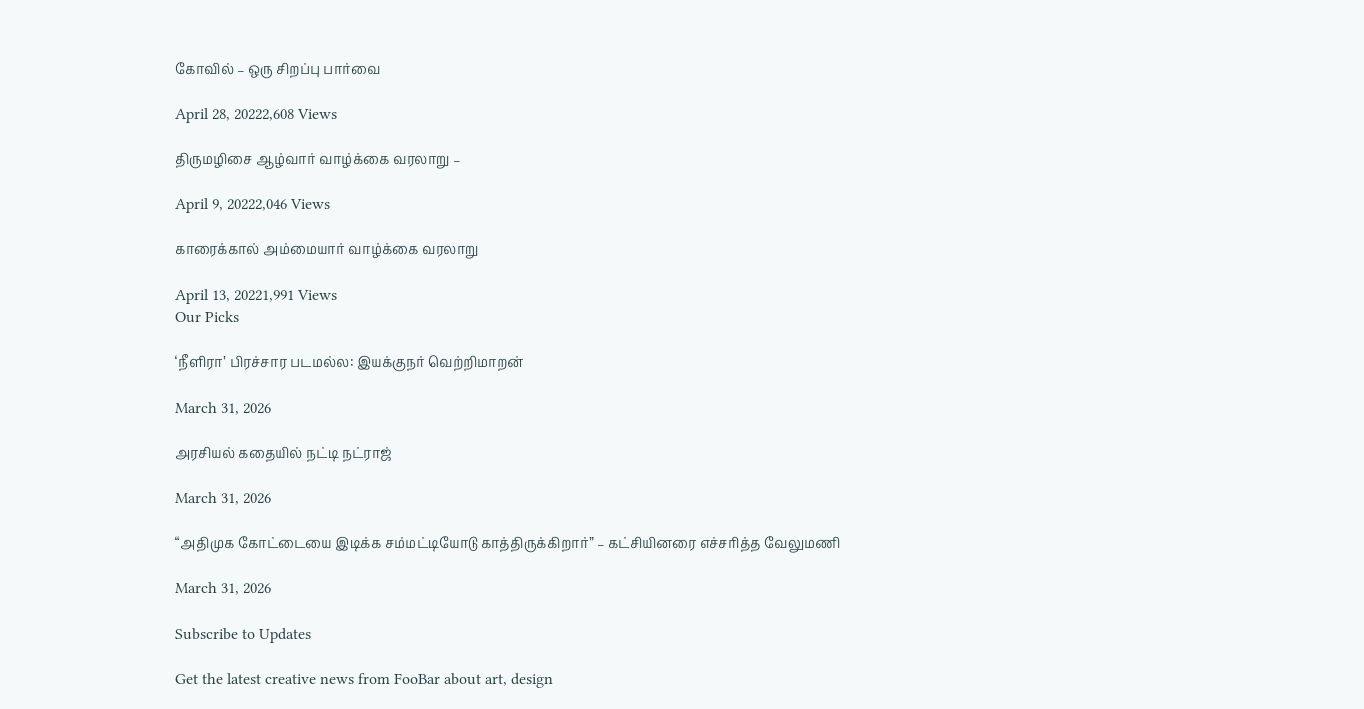கோவில் – ஒரு சிறப்பு பார்வை

April 28, 20222,608 Views

திருமழிசை ஆழ்வார் வாழ்க்கை வரலாறு –

April 9, 20222,046 Views

காரைக்கால் அம்மையார் வாழ்க்கை வரலாறு

April 13, 20221,991 Views
Our Picks

‘நீளிரா’ பிரச்சார படமல்ல: இயக்குநர் வெற்றிமாறன்

March 31, 2026

அரசியல் கதையில் நட்டி நட்ராஜ்

March 31, 2026

“அதிமுக கோட்டையை இடிக்க சம்மட்டியோடு காத்திருக்கிறார்” – கட்சியினரை எச்சரித்த வேலுமணி

March 31, 2026

Subscribe to Updates

Get the latest creative news from FooBar about art, design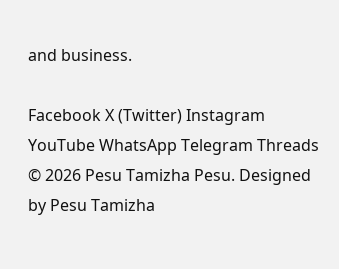and business.

Facebook X (Twitter) Instagram YouTube WhatsApp Telegram Threads
© 2026 Pesu Tamizha Pesu. Designed by Pesu Tamizha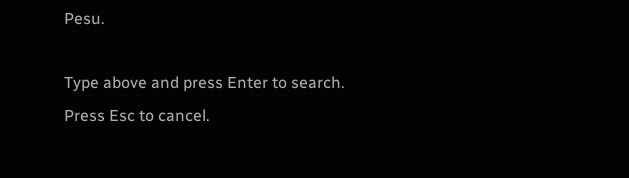Pesu.

Type above and press Enter to search. Press Esc to cancel.